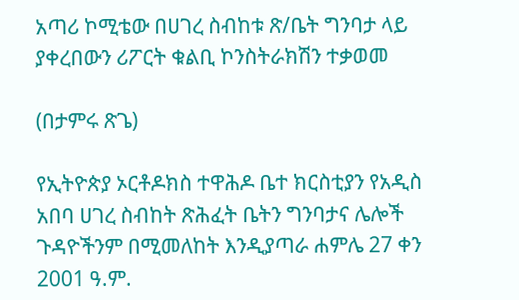አጣሪ ኮሚቴው በሀገረ ስብከቱ ጽ/ቤት ግንባታ ላይ ያቀረበውን ሪፖርት ቁልቢ ኮንስትራክሽን ተቃወመ

(በታምሩ ጽጌ)

የኢትዮጵያ ኦርቶዶክስ ተዋሕዶ ቤተ ክርስቲያን የአዲስ አበባ ሀገረ ስብከት ጽሕፈት ቤትን ግንባታና ሌሎች ጉዳዮችንም በሚመለከት እንዲያጣራ ሐምሌ 27 ቀን 2001 ዓ.ም.